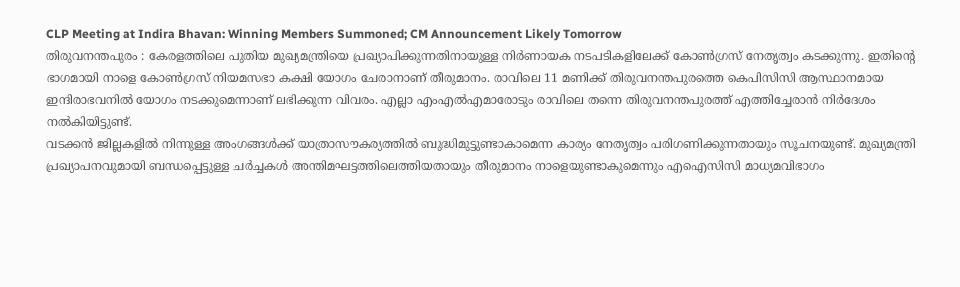CLP Meeting at Indira Bhavan: Winning Members Summoned; CM Announcement Likely Tomorrow
തിരുവനന്തപുരം : കേരളത്തിലെ പുതിയ മുഖ്യമന്ത്രിയെ പ്രഖ്യാപിക്കുന്നതിനായുള്ള നിർണായക നടപടികളിലേക്ക് കോൺഗ്രസ് നേതൃത്വം കടക്കുന്നു. ഇതിന്റെ ഭാഗമായി നാളെ കോൺഗ്രസ് നിയമസഭാ കക്ഷി യോഗം ചേരാനാണ് തീരുമാനം. രാവിലെ 11 മണിക്ക് തിരുവനന്തപുരത്തെ കെപിസിസി ആസ്ഥാനമായ ഇന്ദിരാഭവനിൽ യോഗം നടക്കുമെന്നാണ് ലഭിക്കുന്ന വിവരം. എല്ലാ എംഎൽഎമാരോടും രാവിലെ തന്നെ തിരുവനന്തപുരത്ത് എത്തിച്ചേരാൻ നിർദേശം നൽകിയിട്ടുണ്ട്.
വടക്കൻ ജില്ലകളിൽ നിന്നുള്ള അംഗങ്ങൾക്ക് യാത്രാസൗകര്യത്തിൽ ബുദ്ധിമുട്ടുണ്ടാകാമെന്ന കാര്യം നേതൃത്വം പരിഗണിക്കുന്നതായും സൂചനയുണ്ട്. മുഖ്യമന്ത്രി പ്രഖ്യാപനവുമായി ബന്ധപ്പെട്ടുള്ള ചർച്ചകൾ അന്തിമഘട്ടത്തിലെത്തിയതായും തീരുമാനം നാളെയുണ്ടാകുമെന്നും എഐസിസി മാധ്യമവിഭാഗം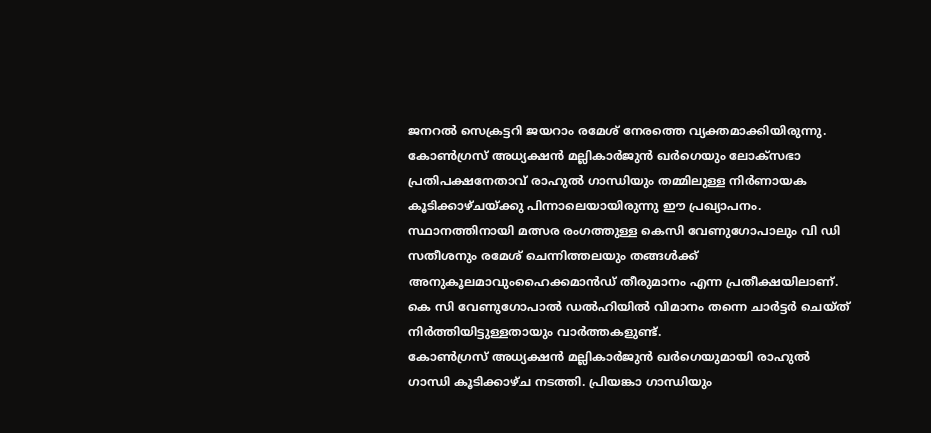ജനറൽ സെക്രട്ടറി ജയറാം രമേശ് നേരത്തെ വ്യക്തമാക്കിയിരുന്നു.
കോൺഗ്രസ് അധ്യക്ഷൻ മല്ലികാർജുൻ ഖർഗെയും ലോക്സഭാ പ്രതിപക്ഷനേതാവ് രാഹുൽ ഗാന്ധിയും തമ്മിലുള്ള നിർണായക കൂടിക്കാഴ്ചയ്ക്കു പിന്നാലെയായിരുന്നു ഈ പ്രഖ്യാപനം.
സ്ഥാനത്തിനായി മത്സര രംഗത്തുള്ള കെസി വേണുഗോപാലും വി ഡി സതീശനും രമേശ് ചെന്നിത്തലയും തങ്ങൾക്ക് അനുകൂലമാവുംഹൈക്കമാൻഡ് തീരുമാനം എന്ന പ്രതീക്ഷയിലാണ്. കെ സി വേണുഗോപാൽ ഡൽഹിയിൽ വിമാനം തന്നെ ചാർട്ടർ ചെയ്ത് നിർത്തിയിട്ടുള്ളതായും വാർത്തകളുണ്ട്.
കോൺഗ്രസ് അധ്യക്ഷൻ മല്ലികാർജുൻ ഖർഗെയുമായി രാഹുൽ ഗാന്ധി കൂടിക്കാഴ്ച നടത്തി. പ്രിയങ്കാ ഗാന്ധിയും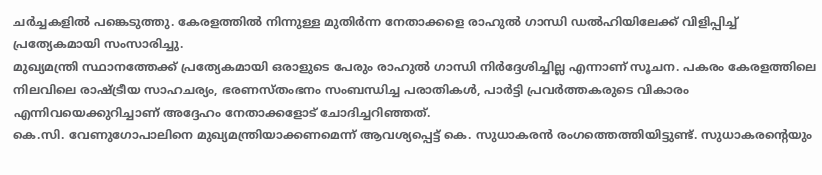ചർച്ചകളിൽ പങ്കെടുത്തു. കേരളത്തിൽ നിന്നുള്ള മുതിർന്ന നേതാക്കളെ രാഹുൽ ഗാന്ധി ഡൽഹിയിലേക്ക് വിളിപ്പിച്ച് പ്രത്യേകമായി സംസാരിച്ചു.
മുഖ്യമന്ത്രി സ്ഥാനത്തേക്ക് പ്രത്യേകമായി ഒരാളുടെ പേരും രാഹുൽ ഗാന്ധി നിർദ്ദേശിച്ചില്ല എന്നാണ് സൂചന. പകരം കേരളത്തിലെ നിലവിലെ രാഷ്ട്രീയ സാഹചര്യം, ഭരണസ്തംഭനം സംബന്ധിച്ച പരാതികൾ, പാർട്ടി പ്രവർത്തകരുടെ വികാരം എന്നിവയെക്കുറിച്ചാണ് അദ്ദേഹം നേതാക്കളോട് ചോദിച്ചറിഞ്ഞത്.
കെ.സി. വേണുഗോപാലിനെ മുഖ്യമന്ത്രിയാക്കണമെന്ന് ആവശ്യപ്പെട്ട് കെ. സുധാകരൻ രംഗത്തെത്തിയിട്ടുണ്ട്. സുധാകരന്റെയും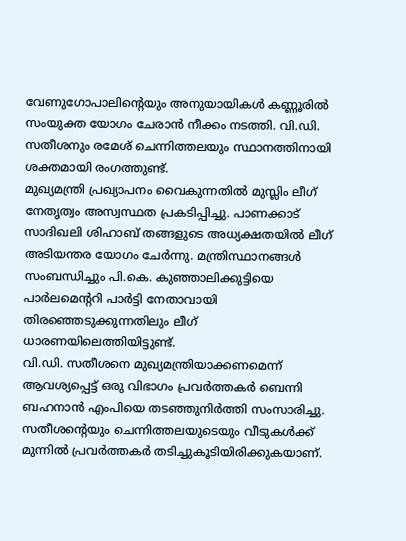വേണുഗോപാലിന്റെയും അനുയായികൾ കണ്ണൂരിൽ സംയുക്ത യോഗം ചേരാൻ നീക്കം നടത്തി. വി.ഡി. സതീശനും രമേശ് ചെന്നിത്തലയും സ്ഥാനത്തിനായി ശക്തമായി രംഗത്തുണ്ട്.
മുഖ്യമന്ത്രി പ്രഖ്യാപനം വൈകുന്നതിൽ മുസ്ലിം ലീഗ് നേതൃത്വം അസ്വസ്ഥത പ്രകടിപ്പിച്ചു. പാണക്കാട് സാദിഖലി ശിഹാബ് തങ്ങളുടെ അധ്യക്ഷതയിൽ ലീഗ് അടിയന്തര യോഗം ചേർന്നു. മന്ത്രിസ്ഥാനങ്ങൾ സംബന്ധിച്ചും പി.കെ. കുഞ്ഞാലിക്കുട്ടിയെ പാർലമെന്ററി പാർട്ടി നേതാവായി തിരഞ്ഞെടുക്കുന്നതിലും ലീഗ് ധാരണയിലെത്തിയിട്ടുണ്ട്.
വി.ഡി. സതീശനെ മുഖ്യമന്ത്രിയാക്കണമെന്ന് ആവശ്യപ്പെട്ട് ഒരു വിഭാഗം പ്രവർത്തകർ ബെന്നി ബഹനാൻ എംപിയെ തടഞ്ഞുനിർത്തി സംസാരിച്ചു. സതീശന്റെയും ചെന്നിത്തലയുടെയും വീടുകൾക്ക് മുന്നിൽ പ്രവർത്തകർ തടിച്ചുകൂടിയിരിക്കുകയാണ്.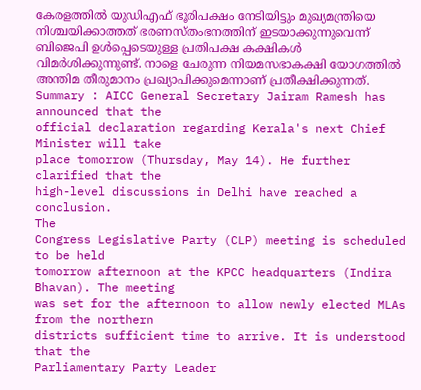കേരളത്തിൽ യുഡിഎഫ് ഭൂരിപക്ഷം നേടിയിട്ടും മുഖ്യമന്ത്രിയെ നിശ്ചയിക്കാത്തത് ഭരണസ്തംഭനത്തിന് ഇടയാക്കുന്നുവെന്ന് ബിജെപി ഉൾപ്പെടെയുള്ള പ്രതിപക്ഷ കക്ഷികൾ വിമർശിക്കുന്നുണ്ട്. നാളെ ചേരുന്ന നിയമസഭാകക്ഷി യോഗത്തിൽ അന്തിമ തീരുമാനം പ്രഖ്യാപിക്കുമെന്നാണ് പ്രതീക്ഷിക്കുന്നത്.
Summary : AICC General Secretary Jairam Ramesh has announced that the
official declaration regarding Kerala's next Chief Minister will take
place tomorrow (Thursday, May 14). He further clarified that the
high-level discussions in Delhi have reached a conclusion.
The
Congress Legislative Party (CLP) meeting is scheduled to be held
tomorrow afternoon at the KPCC headquarters (Indira Bhavan). The meeting
was set for the afternoon to allow newly elected MLAs from the northern
districts sufficient time to arrive. It is understood that the
Parliamentary Party Leader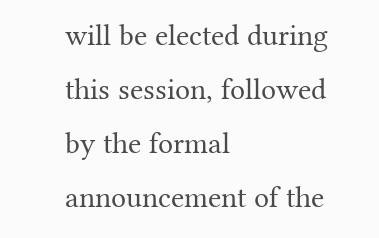will be elected during this session, followed
by the formal announcement of the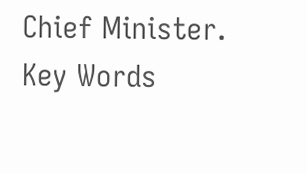Chief Minister.
Key Words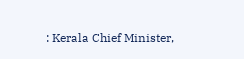: Kerala Chief Minister,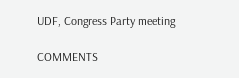UDF, Congress Party meeting

COMMENTS